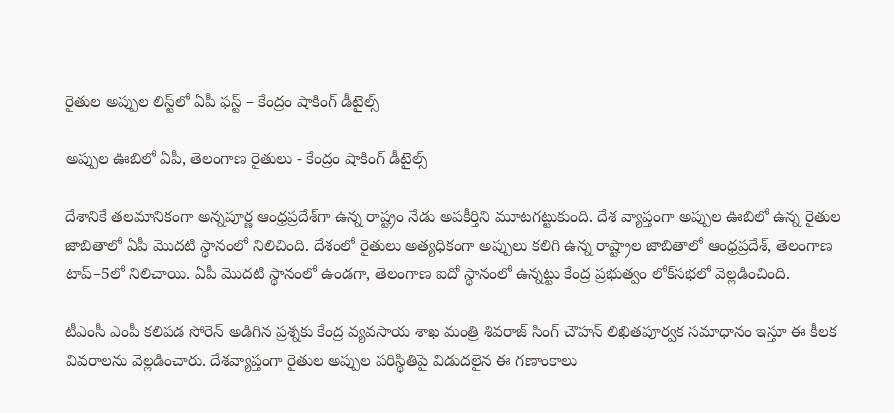రైతుల అప్పుల లిస్ట్‌లో ఏపీ ఫ‌స్ట్ – కేంద్రం షాకింగ్ డీటైల్స్

అప్పుల ఊబిలో ఏపీ, తెలంగాణ‌ రైతులు - కేంద్రం షాకింగ్ డీటైల్స్

దేశానికే త‌ల‌మానికంగా అన్న‌పూర్ణ ఆంధ్ర‌ప్ర‌దేశ్‌గా ఉన్న రాష్ట్రం నేడు అప‌కీర్తిని మూట‌గ‌ట్టుకుంది. దేశ వ్యాప్తంగా అప్పుల ఊబిలో ఉన్న రైతుల జాబితాలో ఏపీ మొద‌టి స్థానంలో నిలిచింది. దేశంలో రైతులు అత్యధికంగా అప్పులు కలిగి ఉన్న రాష్ట్రాల జాబితాలో ఆంధ్రప్రదేశ్, తెలంగాణ టాప్–5లో నిలిచాయి. ఏపీ మొదటి స్థానంలో ఉండగా, తెలంగాణ ఐదో స్థానంలో ఉన్నట్టు కేంద్ర ప్రభుత్వం లోక్‌సభలో వెల్లడించింది.

టీఎంసీ ఎంపీ కలిపడ సోరెన్ అడిగిన ప్రశ్నకు కేంద్ర వ్యవసాయ శాఖ మంత్రి శివరాజ్ సింగ్ చౌహన్ లిఖితపూర్వక సమాధానం ఇస్తూ ఈ కీలక వివరాలను వెల్లడించారు. దేశవ్యాప్తంగా రైతుల అప్పుల పరిస్థితిపై విడుదలైన ఈ గణాంకాలు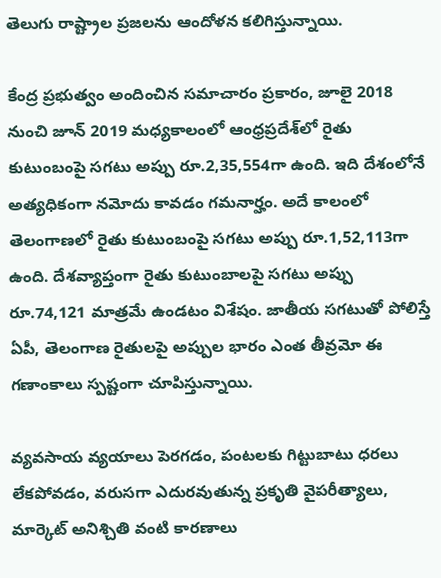తెలుగు రాష్ట్రాల ప్ర‌జ‌ల‌ను ఆందోళన కలిగిస్తున్నాయి.

కేంద్ర ప్రభుత్వం అందించిన సమాచారం ప్రకారం, జూలై 2018 నుంచి జూన్ 2019 మధ్యకాలంలో ఆంధ్రప్రదేశ్‌లో రైతు కుటుంబంపై సగటు అప్పు రూ.2,35,554గా ఉంది. ఇది దేశంలోనే అత్యధికంగా నమోదు కావడం గమనార్హం. అదే కాలంలో తెలంగాణలో రైతు కుటుంబంపై సగటు అప్పు రూ.1,52,113గా ఉంది. దేశవ్యాప్తంగా రైతు కుటుంబాలపై సగటు అప్పు రూ.74,121 మాత్రమే ఉండటం విశేషం. జాతీయ సగటుతో పోలిస్తే ఏపీ, తెలంగాణ రైతులపై అప్పుల భారం ఎంత తీవ్రమో ఈ గణాంకాలు స్పష్టంగా చూపిస్తున్నాయి.

వ్యవసాయ వ్యయాలు పెరగడం, పంటలకు గిట్టుబాటు ధరలు లేకపోవడం, వరుసగా ఎదురవుతున్న ప్రకృతి వైపరీత్యాలు, మార్కెట్ అనిశ్చితి వంటి కారణాలు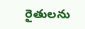రైతులను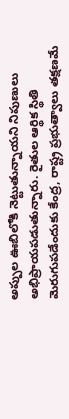అప్పుల ఊబిలోకి నెట్టుతున్నాయని నిపుణులు అభిప్రాయపడుతున్నారు. రైతుల ఆర్థిక స్థితి మెరుగుపడేందుకు కేంద్ర, రాష్ట్ర ప్రభుత్వాలు తక్షణమే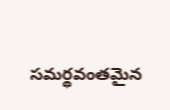సమర్థవంతమైన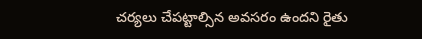చర్యలు చేపట్టాల్సిన అవసరం ఉందని రైతు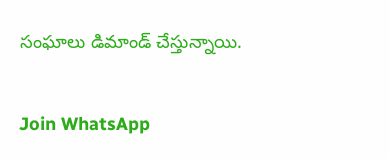సంఘాలు డిమాండ్ చేస్తున్నాయి.

Join WhatsApp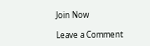Join Now

Leave a Comment